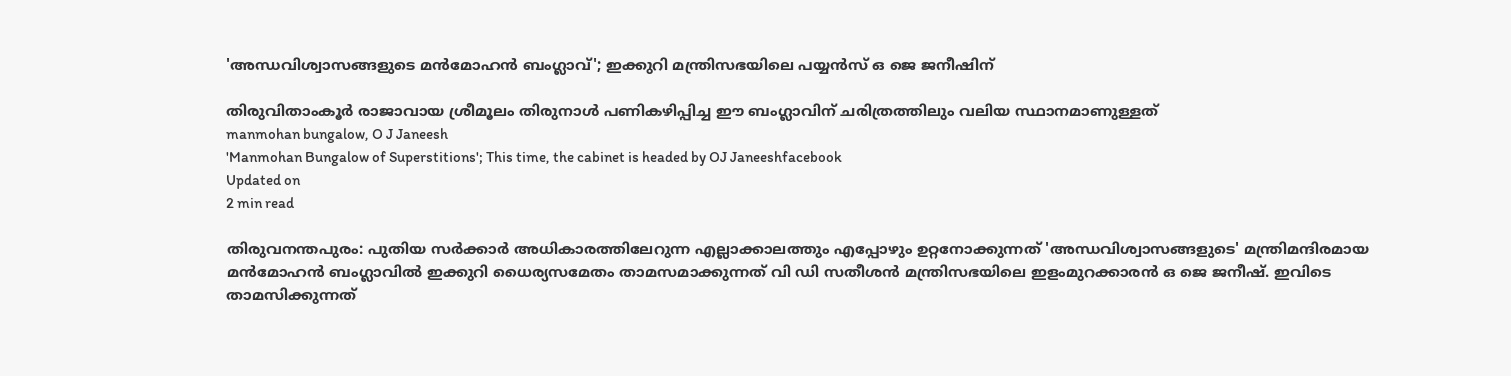'അന്ധവിശ്വാസങ്ങളുടെ മന്‍മോഹന്‍ ബംഗ്ലാവ്'; ഇക്കുറി മന്ത്രിസഭയിലെ പയ്യന്‍സ് ഒ ജെ ജനീഷിന്

തിരുവിതാംകൂര്‍ രാജാവായ ശ്രീമൂലം തിരുനാള്‍ പണികഴിപ്പിച്ച ഈ ബംഗ്ലാവിന് ചരിത്രത്തിലും വലിയ സ്ഥാനമാണുള്ളത്
manmohan bungalow, O J Janeesh
'Manmohan Bungalow of Superstitions'; This time, the cabinet is headed by OJ Janeeshfacebook
Updated on
2 min read

തിരുവനന്തപുരം: പുതിയ സര്‍ക്കാര്‍ അധികാരത്തിലേറുന്ന എല്ലാക്കാലത്തും എപ്പോഴും ഉറ്റനോക്കുന്നത് 'അന്ധവിശ്വാസങ്ങളുടെ' മന്ത്രിമന്ദിരമായ മന്‍മോഹന്‍ ബംഗ്ലാവില്‍ ഇക്കുറി ധൈര്യസമേതം താമസമാക്കുന്നത് വി ഡി സതീശന്‍ മന്ത്രിസഭയിലെ ഇളംമുറക്കാരന്‍ ഒ ജെ ജനീഷ്. ഇവിടെ താമസിക്കുന്നത്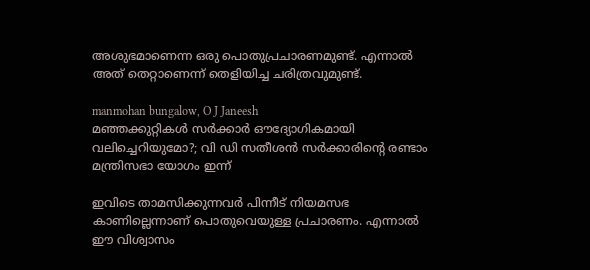അശുഭമാണെന്ന ഒരു പൊതുപ്രചാരണമുണ്ട്. എന്നാല്‍ അത് തെറ്റാണെന്ന് തെളിയിച്ച ചരിത്രവുമുണ്ട്.

manmohan bungalow, O J Janeesh
മഞ്ഞക്കുറ്റികള്‍ സര്‍ക്കാര്‍ ഔദ്യോഗികമായി വലിച്ചെറിയുമോ?; വി ഡി സതീശന്‍ സര്‍ക്കാരിന്റെ രണ്ടാം മന്ത്രിസഭാ യോഗം ഇന്ന്

ഇവിടെ താമസിക്കുന്നവര്‍ പിന്നീട് നിയമസഭ കാണില്ലെന്നാണ് പൊതുവെയുള്ള പ്രചാരണം. എന്നാല്‍ ഈ വിശ്വാസം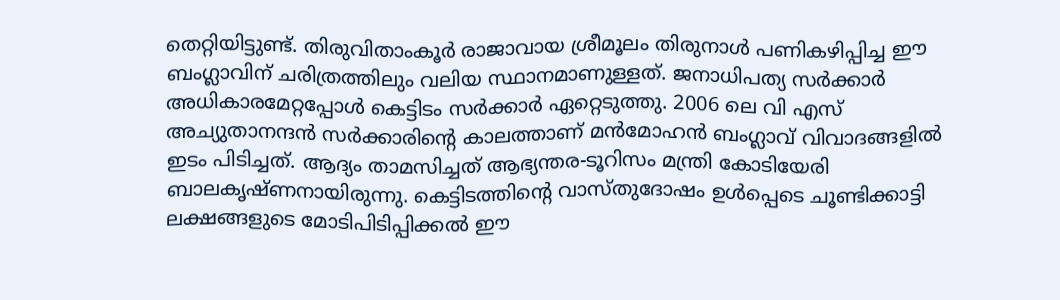തെറ്റിയിട്ടുണ്ട്. തിരുവിതാംകൂര്‍ രാജാവായ ശ്രീമൂലം തിരുനാള്‍ പണികഴിപ്പിച്ച ഈ ബംഗ്ലാവിന് ചരിത്രത്തിലും വലിയ സ്ഥാനമാണുള്ളത്. ജനാധിപത്യ സര്‍ക്കാര്‍ അധികാരമേറ്റപ്പോള്‍ കെട്ടിടം സര്‍ക്കാര്‍ ഏറ്റെടുത്തു. 2006 ലെ വി എസ് അച്യുതാനന്ദന്‍ സര്‍ക്കാരിന്റെ കാലത്താണ് മന്‍മോഹന്‍ ബംഗ്ലാവ് വിവാദങ്ങളില്‍ ഇടം പിടിച്ചത്. ആദ്യം താമസിച്ചത് ആഭ്യന്തര-ടൂറിസം മന്ത്രി കോടിയേരി ബാലകൃഷ്ണനായിരുന്നു. കെട്ടിടത്തിന്റെ വാസ്തുദോഷം ഉള്‍പ്പെടെ ചൂണ്ടിക്കാട്ടി ലക്ഷങ്ങളുടെ മോടിപിടിപ്പിക്കല്‍ ഈ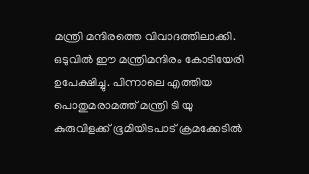മന്ത്രി മന്ദിരത്തെ വിവാദത്തിലാക്കി. ഒടുവില്‍ ഈ മന്ത്രിമന്ദിരം കോടിയേരി ഉപേക്ഷിച്ചു. പിന്നാലെ എത്തിയ പൊതുമരാമത്ത് മന്ത്രി ടി യു കുരുവിളക്ക് ഭൂമിയിടപാട് ക്രമക്കേടില്‍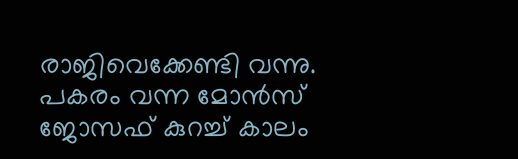രാജിവെക്കേണ്ടി വന്നു. പകരം വന്ന മോന്‍സ് ജോസഫ് കുറച്ച് കാലം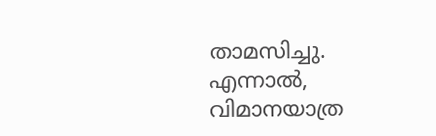താമസിച്ചു. എന്നാല്‍, വിമാനയാത്ര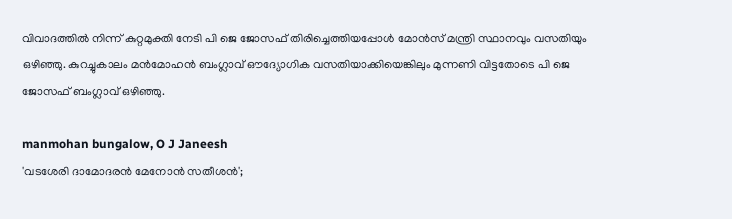വിവാദത്തില്‍ നിന്ന് കുറ്റമുക്തി നേടി പി ജെ ജോസഫ് തിരിച്ചെത്തിയപ്പോള്‍ മോന്‍സ് മന്ത്രി സ്ഥാനവും വസതിയും ഒഴിഞ്ഞു. കുറച്ചുകാലം മന്‍മോഹന്‍ ബംഗ്ലാവ് ഔദ്യോഗിക വസതിയാക്കിയെങ്കിലും മുന്നണി വിട്ടതോടെ പി ജെ ജോസഫ് ബംഗ്ലാവ് ഒഴിഞ്ഞു.

manmohan bungalow, O J Janeesh
'വടശേരി ദാമോദരന്‍ മേനോന്‍ സതീശന്‍';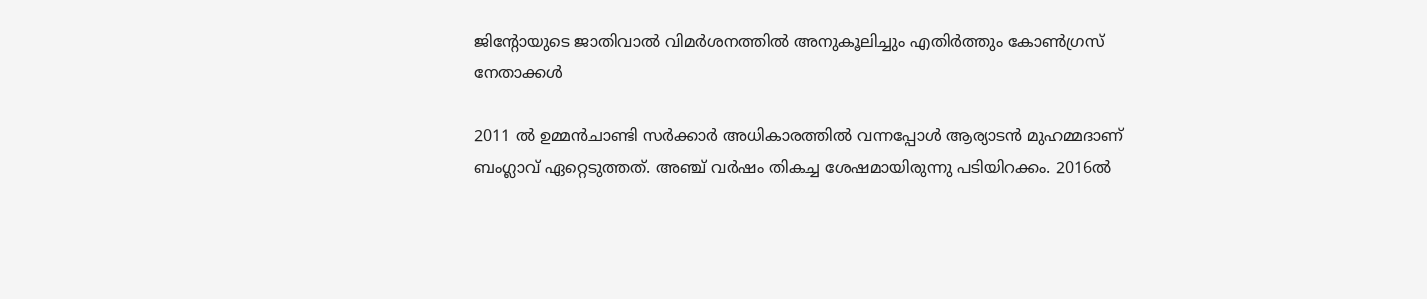ജിന്റോയുടെ ജാതിവാല്‍ വിമര്‍ശനത്തില്‍ അനുകൂലിച്ചും എതിര്‍ത്തും കോണ്‍ഗ്രസ് നേതാക്കള്‍

2011 ല്‍ ഉമ്മന്‍ചാണ്ടി സര്‍ക്കാര്‍ അധികാരത്തില്‍ വന്നപ്പോള്‍ ആര്യാടന്‍ മുഹമ്മദാണ് ബംഗ്ലാവ് ഏറ്റെടുത്തത്. അഞ്ച് വര്‍ഷം തികച്ച ശേഷമായിരുന്നു പടിയിറക്കം. 2016ല്‍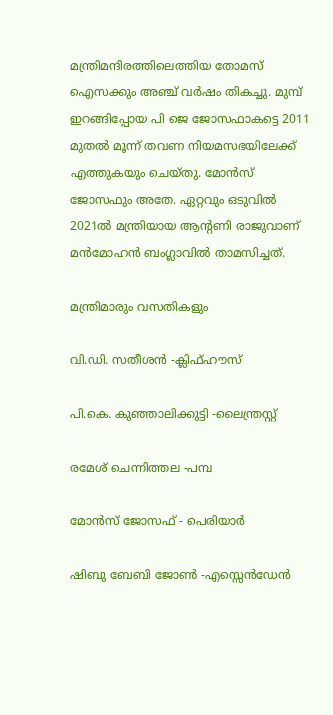മന്ത്രിമന്ദിരത്തിലെത്തിയ തോമസ് ഐസക്കും അഞ്ച് വര്‍ഷം തികച്ചു. മുമ്പ് ഇറങ്ങിപ്പോയ പി ജെ ജോസഫാകട്ടെ 2011 മുതല്‍ മൂന്ന് തവണ നിയമസഭയിലേക്ക് എത്തുകയും ചെയ്തു. മോന്‍സ് ജോസഫും അതേ. ഏറ്റവും ഒടുവില്‍ 2021ല്‍ മന്ത്രിയായ ആന്റണി രാജുവാണ് മന്‍മോഹന്‍ ബംഗ്ലാവില്‍ താമസിച്ചത്.

മന്ത്രിമാരും വസതികളും

വി.ഡി. സതീശന്‍ -ക്ലിഫ്ഹൗസ്

പി.കെ. കുഞ്ഞാലിക്കുട്ടി -ലൈന്ത്രസ്റ്റ്

രമേശ് ചെന്നിത്തല -പമ്പ

മോന്‍സ് ജോസഫ് - പെരിയാര്‍

ഷിബു ബേബി ജോണ്‍ -എസ്സെന്‍ഡേന്‍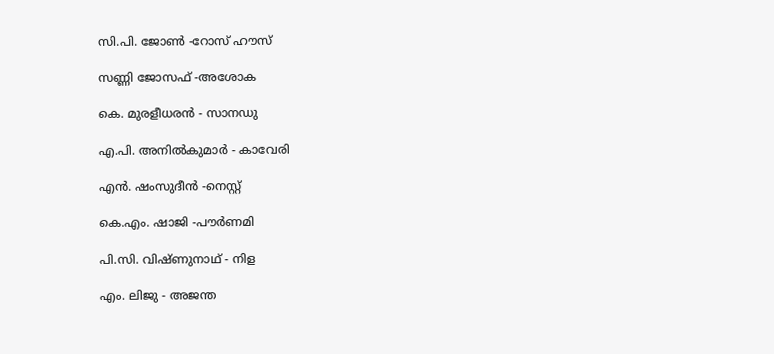സി.പി. ജോണ്‍ -റോസ് ഹൗസ്

സണ്ണി ജോസഫ് -അശോക

കെ. മുരളീധരന്‍ - സാനഡു

എ.പി. അനില്‍കുമാര്‍ - കാവേരി

എന്‍. ഷംസുദീന്‍ -നെസ്റ്റ്

കെ.എം. ഷാജി -പൗര്‍ണമി

പി.സി. വിഷ്ണുനാഥ് - നിള

എം. ലിജു - അജന്ത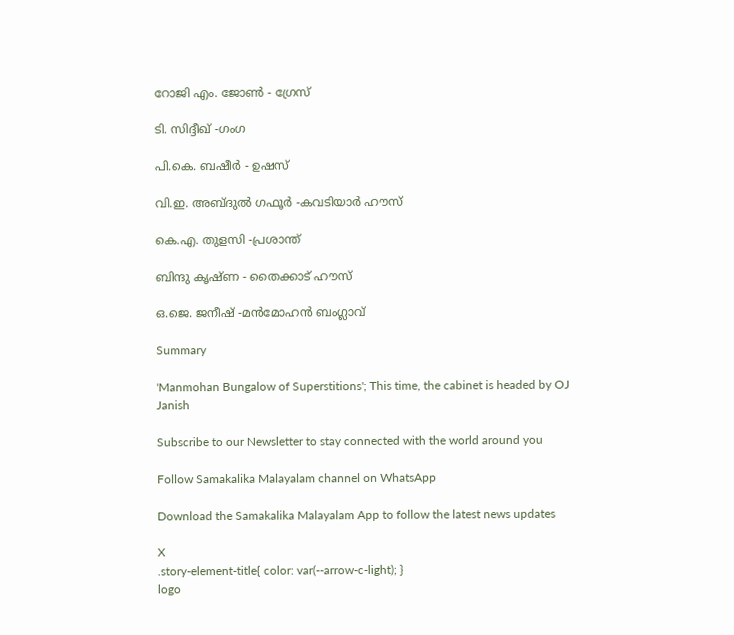റോജി എം. ജോണ്‍ - ഗ്രേസ്

ടി. സിദ്ദീഖ് -ഗംഗ

പി.കെ. ബഷീര്‍ - ഉഷസ്

വി.ഇ. അബ്ദുല്‍ ഗഫൂര്‍ -കവടിയാര്‍ ഹൗസ്

കെ.എ. തുളസി -പ്രശാന്ത്

ബിന്ദു കൃഷ്ണ - തൈക്കാട് ഹൗസ്

ഒ.ജെ. ജനീഷ് -മന്‍മോഹന്‍ ബംഗ്ലാവ്

Summary

'Manmohan Bungalow of Superstitions'; This time, the cabinet is headed by OJ Janish

Subscribe to our Newsletter to stay connected with the world around you

Follow Samakalika Malayalam channel on WhatsApp

Download the Samakalika Malayalam App to follow the latest news updates

X
.story-element-title{ color: var(--arrow-c-light); }
logo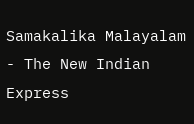Samakalika Malayalam - The New Indian Express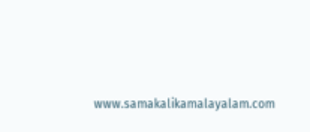www.samakalikamalayalam.com